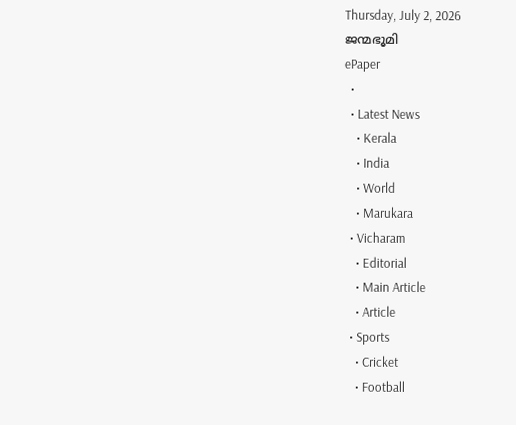Thursday, July 2, 2026
ജന്മഭൂമി
ePaper
  •
  • Latest News
    • Kerala
    • India
    • World
    • Marukara
  • Vicharam
    • Editorial
    • Main Article
    • Article
  • Sports
    • Cricket
    • Football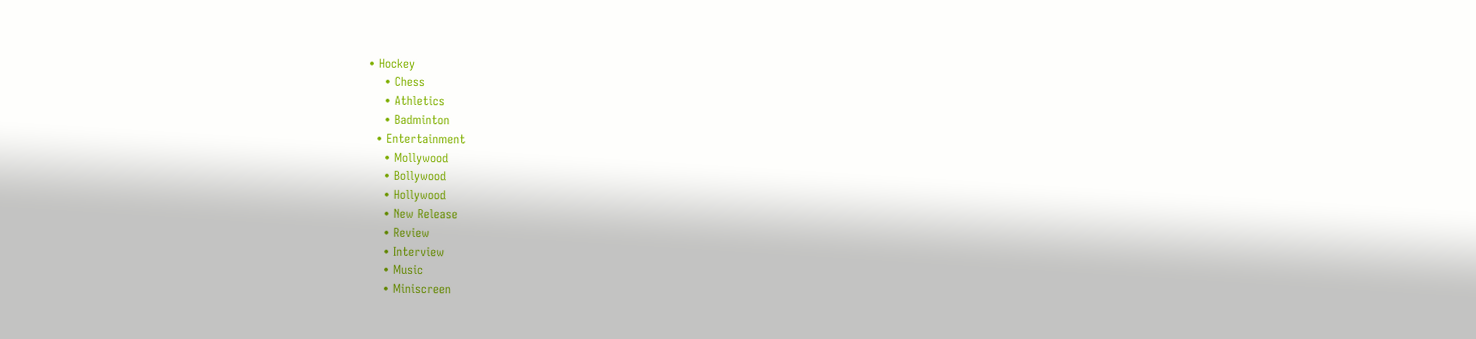• Hockey
    • Chess
    • Athletics
    • Badminton
  • Entertainment
    • Mollywood
    • Bollywood
    • Hollywood
    • New Release
    • Review
    • Interview
    • Music
    • Miniscreen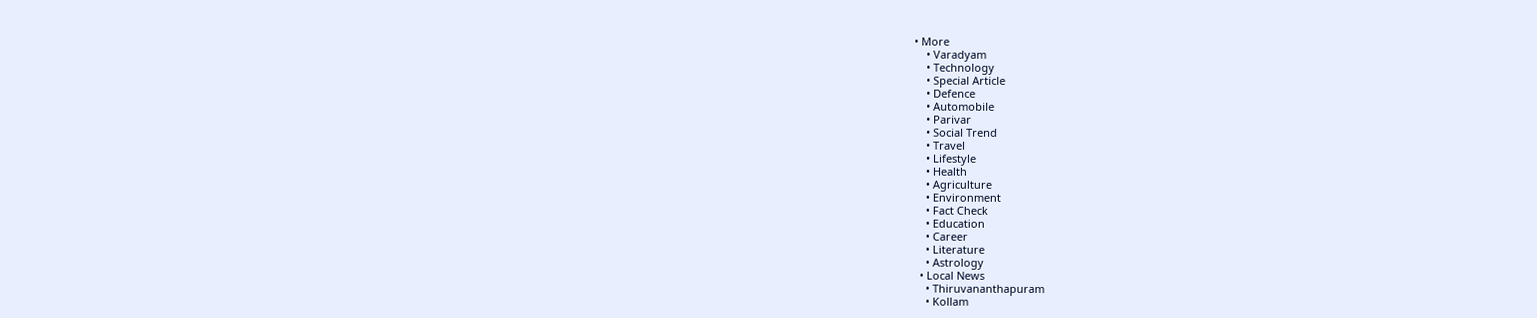• More
    • Varadyam
    • Technology
    • Special Article
    • Defence
    • Automobile
    • Parivar
    • Social Trend
    • Travel
    • Lifestyle
    • Health
    • Agriculture
    • Environment
    • Fact Check
    • Education
    • Career
    • Literature
    • Astrology
  • Local News
    • Thiruvananthapuram
    • Kollam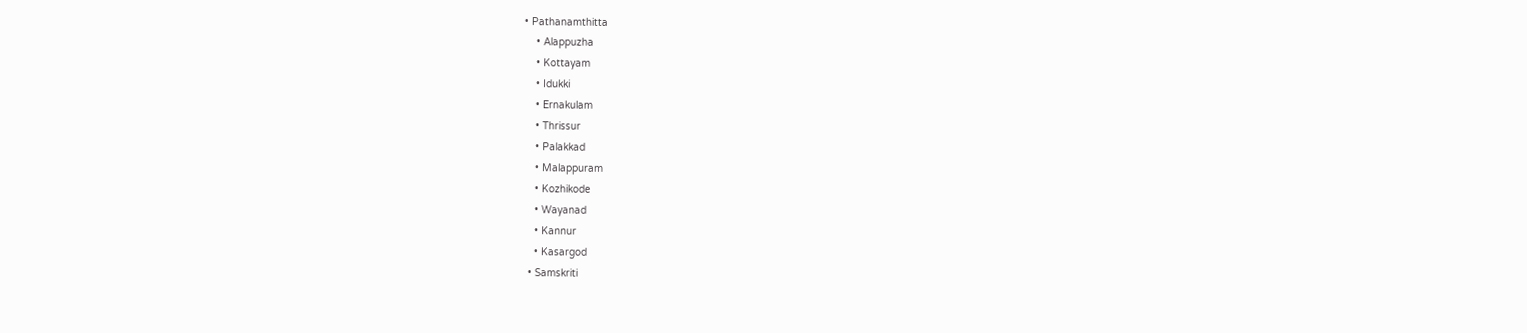• Pathanamthitta
    • Alappuzha
    • Kottayam
    • Idukki
    • Ernakulam
    • Thrissur
    • Palakkad
    • Malappuram
    • Kozhikode
    • Wayanad
    • Kannur
    • Kasargod
  • Samskriti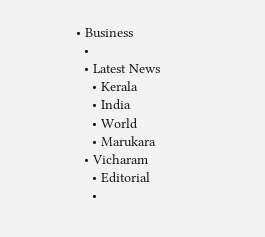• Business
  •
  • Latest News
    • Kerala
    • India
    • World
    • Marukara
  • Vicharam
    • Editorial
    •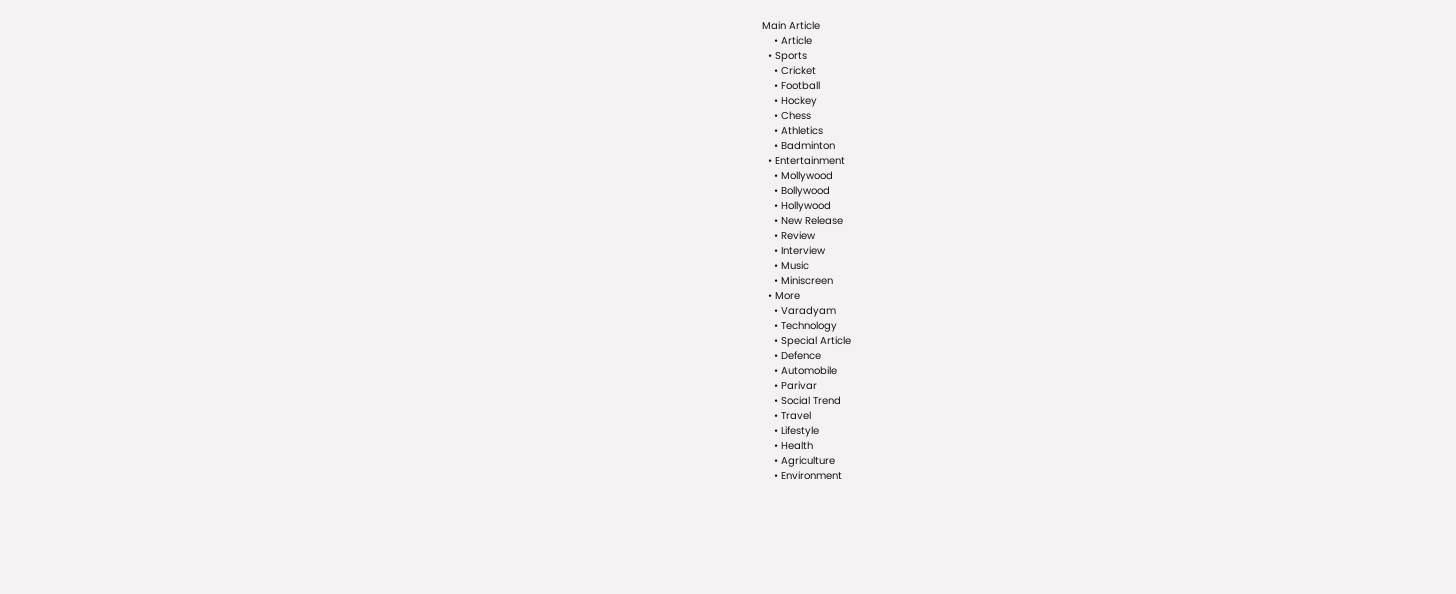Main Article
    • Article
  • Sports
    • Cricket
    • Football
    • Hockey
    • Chess
    • Athletics
    • Badminton
  • Entertainment
    • Mollywood
    • Bollywood
    • Hollywood
    • New Release
    • Review
    • Interview
    • Music
    • Miniscreen
  • More
    • Varadyam
    • Technology
    • Special Article
    • Defence
    • Automobile
    • Parivar
    • Social Trend
    • Travel
    • Lifestyle
    • Health
    • Agriculture
    • Environment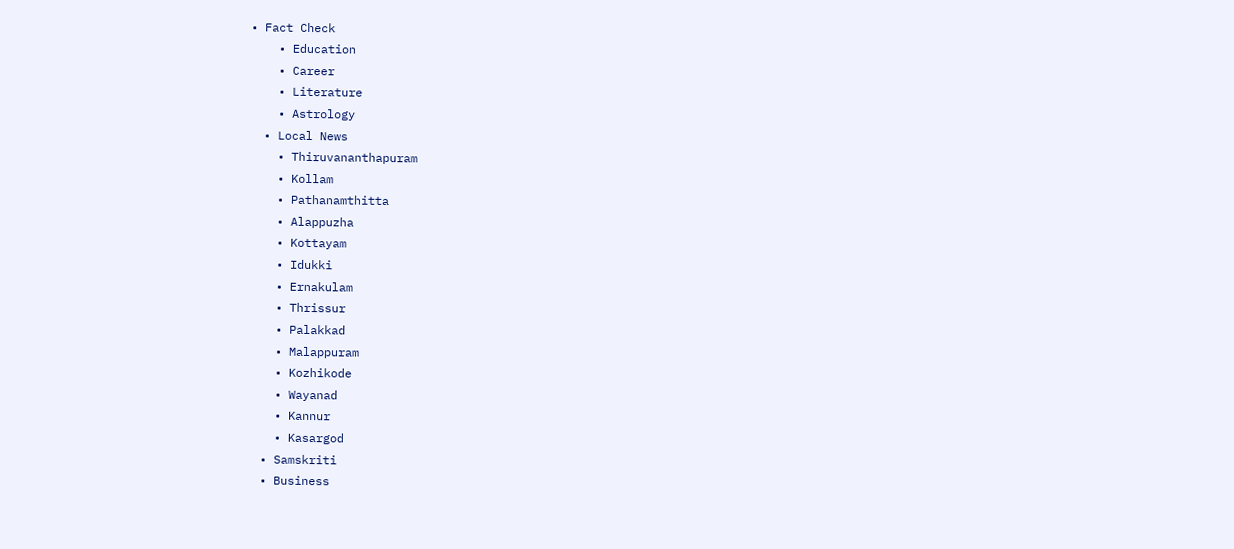• Fact Check
    • Education
    • Career
    • Literature
    • Astrology
  • Local News
    • Thiruvananthapuram
    • Kollam
    • Pathanamthitta
    • Alappuzha
    • Kottayam
    • Idukki
    • Ernakulam
    • Thrissur
    • Palakkad
    • Malappuram
    • Kozhikode
    • Wayanad
    • Kannur
    • Kasargod
  • Samskriti
  • Business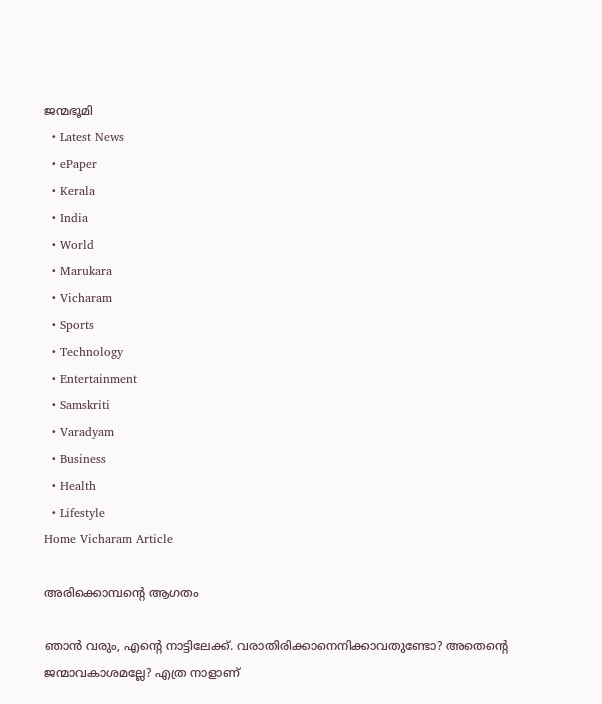ജന്മഭൂമി
  • Latest News
  • ePaper
  • Kerala
  • India
  • World
  • Marukara
  • Vicharam
  • Sports
  • Technology
  • Entertainment
  • Samskriti
  • Varadyam
  • Business
  • Health
  • Lifestyle
Home Vicharam Article

അരിക്കൊമ്പന്റെ ആഗതം

ഞാന്‍ വരും, എന്റെ നാട്ടിലേക്ക്. വരാതിരിക്കാനെനിക്കാവതുണ്ടോ? അതെന്റെ ജന്മാവകാശമല്ലേ? എത്ര നാളാണ്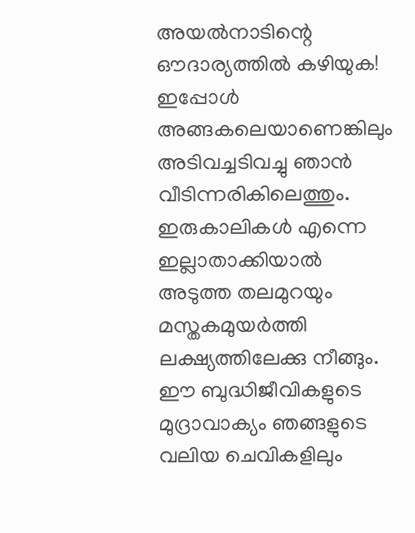അയല്‍നാടിന്റെ ഔദാര്യത്തില്‍ കഴിയുക! ഇപ്പോള്‍ അങ്ങകലെയാണെങ്കിലും അടിവച്ചടിവച്ചു ഞാന്‍ വീടിന്നരികിലെത്തും. ഇരുകാലികള്‍ എന്നെ ഇല്ലാതാക്കിയാല്‍ അടുത്ത തലമുറയും മസ്തകമുയര്‍ത്തി ലക്ഷ്യത്തിലേക്കു നീങ്ങും. ഈ ബുദ്ധിജീവികളുടെ മുദ്രാവാക്യം ഞങ്ങളുടെ വലിയ ചെവികളിലും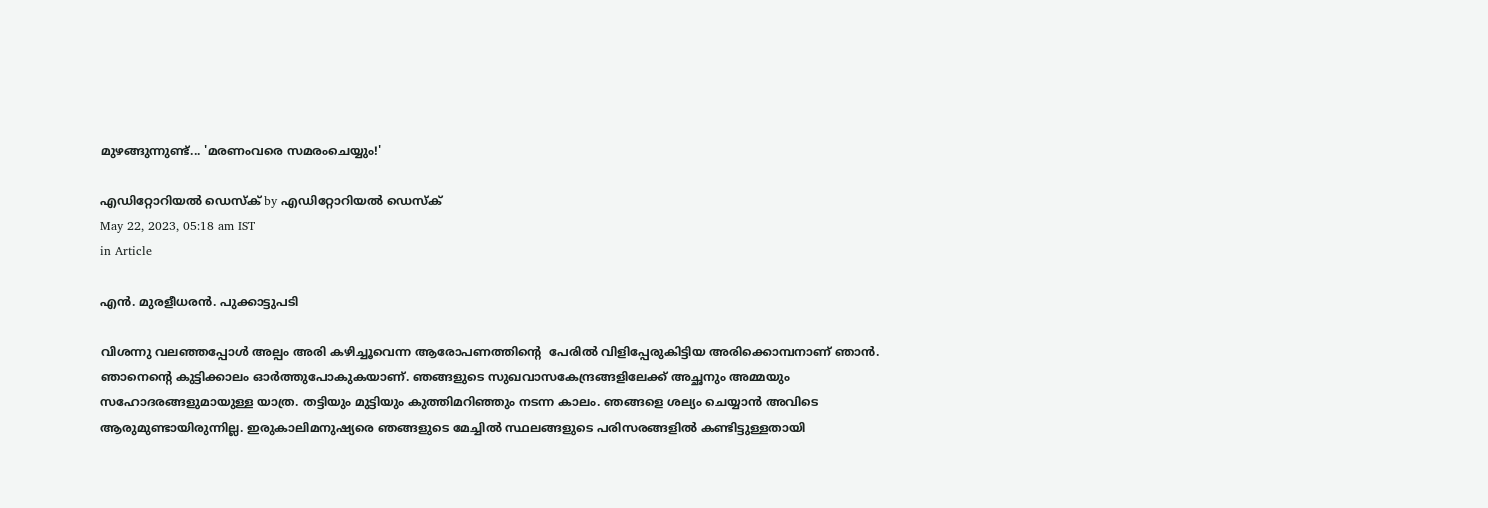മുഴങ്ങുന്നുണ്ട്... 'മരണംവരെ സമരംചെയ്യും!'

എഡിറ്റോറിയൽ ഡെസ്ക് by എഡിറ്റോറിയൽ ഡെസ്ക്
May 22, 2023, 05:18 am IST
in Article

എന്‍. മുരളീധരന്‍. പുക്കാട്ടുപടി

വിശന്നു വലഞ്ഞപ്പോള്‍ അല്പം അരി കഴിച്ചൂവെന്ന ആരോപണത്തിന്റെ  പേരില്‍ വിളിപ്പേരുകിട്ടിയ അരിക്കൊമ്പനാണ് ഞാന്‍. ഞാനെന്റെ കുട്ടിക്കാലം ഓര്‍ത്തുപോകുകയാണ്. ഞങ്ങളുടെ സുഖവാസകേന്ദ്രങ്ങളിലേക്ക് അച്ഛനും അമ്മയും സഹോദരങ്ങളുമായുള്ള യാത്ര. തട്ടിയും മുട്ടിയും കുത്തിമറിഞ്ഞും നടന്ന കാലം. ഞങ്ങളെ ശല്യം ചെയ്യാന്‍ അവിടെ ആരുമുണ്ടായിരുന്നില്ല. ഇരുകാലിമനുഷ്യരെ ഞങ്ങളുടെ മേച്ചില്‍ സ്ഥലങ്ങളുടെ പരിസരങ്ങളില്‍ കണ്ടിട്ടുള്ളതായി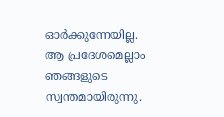ഓര്‍ക്കുന്നേയില്ല. ആ പ്രദേശമെല്ലാം ഞങ്ങളുടെ സ്വന്തമായിരുന്നു.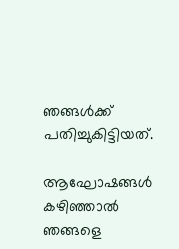ഞങ്ങള്‍ക്ക് പതിച്ചുകിട്ടിയത്.

ആഘോഷങ്ങള്‍ കഴിഞ്ഞാല്‍ ഞങ്ങളെ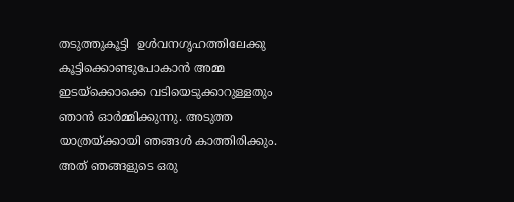തടുത്തുകൂട്ടി  ഉള്‍വനഗൃഹത്തിലേക്കു കൂട്ടിക്കൊണ്ടുപോകാന്‍ അമ്മ ഇടയ്‌ക്കൊക്കെ വടിയെടുക്കാറുള്ളതും ഞാന്‍ ഓര്‍മ്മിക്കുന്നു. അടുത്ത യാത്രയ്‌ക്കായി ഞങ്ങള്‍ കാത്തിരിക്കും. അത് ഞങ്ങളുടെ ഒരു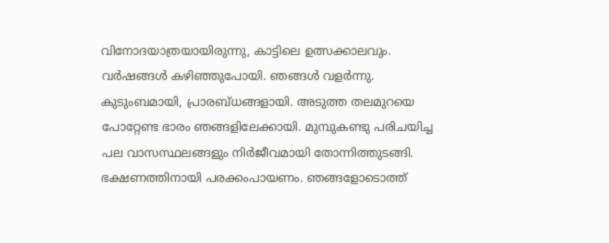വിനോദയാത്രയായിരുന്നു, കാട്ടിലെ ഉത്സക്കാലവും. വര്‍ഷങ്ങള്‍ കഴിഞ്ഞുപോയി. ഞങ്ങള്‍ വളര്‍ന്നു. കുടുംബമായി, പ്രാരബ്ധങ്ങളായി. അടുത്ത തലമുറയെ പോറ്റേണ്ട ഭാരം ഞങ്ങളിലേക്കായി. മുമ്പുകണ്ടു പരിചയിച്ച പല വാസസ്ഥലങ്ങളും നിര്‍ജീവമായി തോന്നിത്തുടങ്ങി. ഭക്ഷണത്തിനായി പരക്കംപായണം. ഞങ്ങളോടൊത്ത്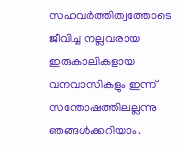സഹവര്‍ത്തിത്വത്തോടെ ജീവിച്ച നല്ലവരായ ഇരുകാലികളായ വനവാസികളും ഇന്ന് സന്തോഷത്തിലല്ലന്നു ഞങ്ങള്‍ക്കറിയാം.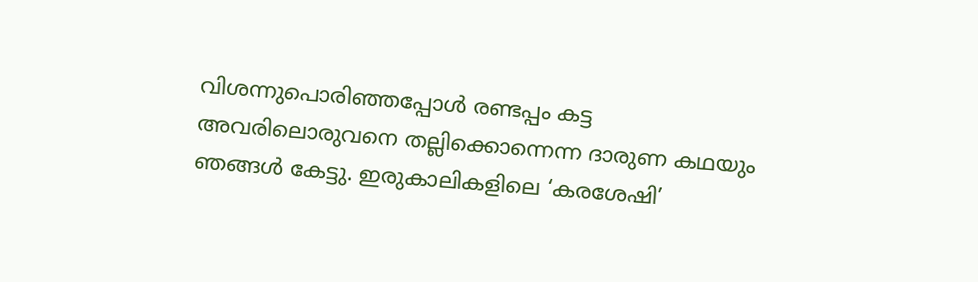വിശന്നുപൊരിഞ്ഞപ്പോള്‍ രണ്ടപ്പം കട്ട അവരിലൊരുവനെ തല്ലിക്കൊന്നെന്ന ദാരുണ കഥയും ഞങ്ങള്‍ കേട്ടു. ഇരുകാലികളിലെ ‘കരശേഷി’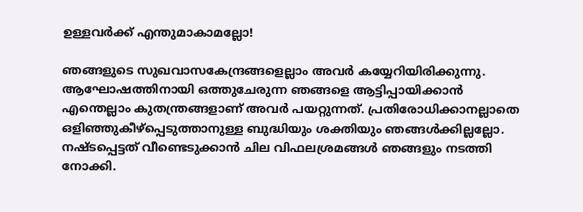ഉള്ളവര്‍ക്ക് എന്തുമാകാമല്ലോ!

ഞങ്ങളുടെ സുഖവാസകേന്ദ്രങ്ങളെല്ലാം അവര്‍ കയ്യേറിയിരിക്കുന്നു. ആഘോഷത്തിനായി ഒത്തുചേരുന്ന ഞങ്ങളെ ആട്ടിപ്പായിക്കാന്‍ എന്തെല്ലാം കുതന്ത്രങ്ങളാണ് അവര്‍ പയറ്റുന്നത്. പ്രതിരോധിക്കാനല്ലാതെ ഒളിഞ്ഞുകീഴ്‌പ്പെടുത്താനുള്ള ബുദ്ധിയും ശക്തിയും ഞങ്ങള്‍ക്കില്ലല്ലോ. നഷ്ടപ്പെട്ടത് വീണ്ടെടുക്കാന്‍ ചില വിഫലശ്രമങ്ങള്‍ ഞങ്ങളും നടത്തി നോക്കി.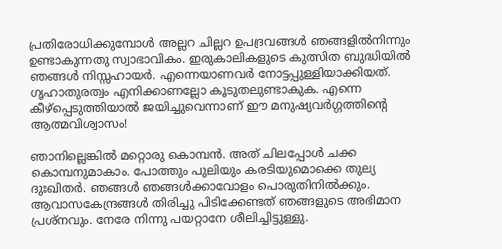പ്രതിരോധിക്കുമ്പോള്‍ അല്ലറ ചില്ലറ ഉപദ്രവങ്ങള്‍ ഞങ്ങളില്‍നിന്നും ഉണ്ടാകുന്നതു സ്വാഭാവികം. ഇരുകാലികളുടെ കുത്സിത ബുദ്ധിയില്‍ ഞങ്ങള്‍ നിസ്സഹായര്‍. എന്നെയാണവര്‍ നോട്ടപ്പുള്ളിയാക്കിയത്. ഗൃഹാതുരത്വം എനിക്കാണല്ലോ കൂടുതലുണ്ടാകുക. എന്നെ കീഴ്‌പ്പെടുത്തിയാല്‍ ജയിച്ചുവെന്നാണ് ഈ മനുഷ്യവര്‍ഗ്ഗത്തിന്റെ ആത്മവിശ്വാസം!

ഞാനില്ലെങ്കില്‍ മറ്റൊരു കൊമ്പന്‍. അത് ചിലപ്പോള്‍ ചക്ക കൊമ്പനുമാകാം. പോത്തും പുലിയും കരടിയുമൊക്കെ തുല്യ ദുഃഖിതര്‍. ഞങ്ങള്‍ ഞങ്ങള്‍ക്കാവോളം പൊരുതിനില്‍ക്കും. ആവാസകേന്ദ്രങ്ങള്‍ തിരിച്ചു പിടിക്കേണ്ടത് ഞങ്ങളുടെ അഭിമാന പ്രശ്‌നവും. നേരേ നിന്നു പയറ്റാനേ ശീലിച്ചിട്ടുള്ളു.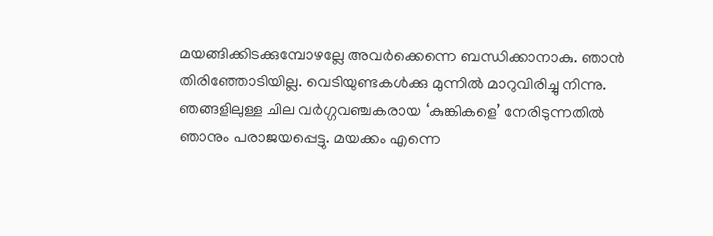മയങ്ങിക്കിടക്കുമ്പോഴല്ലേ അവര്‍ക്കെന്നെ ബന്ധിക്കാനാകു. ഞാന്‍ തിരിഞ്ഞോടിയില്ല. വെടിയുണ്ടകള്‍ക്കു മുന്നില്‍ മാറുവിരിച്ചു നിന്നു. ഞങ്ങളിലുള്ള ചില വര്‍ഗ്ഗവഞ്ചകരായ ‘കുങ്കികളെ’ നേരിടുന്നതില്‍ ഞാനും പരാജയപ്പെട്ടു. മയക്കം എന്നെ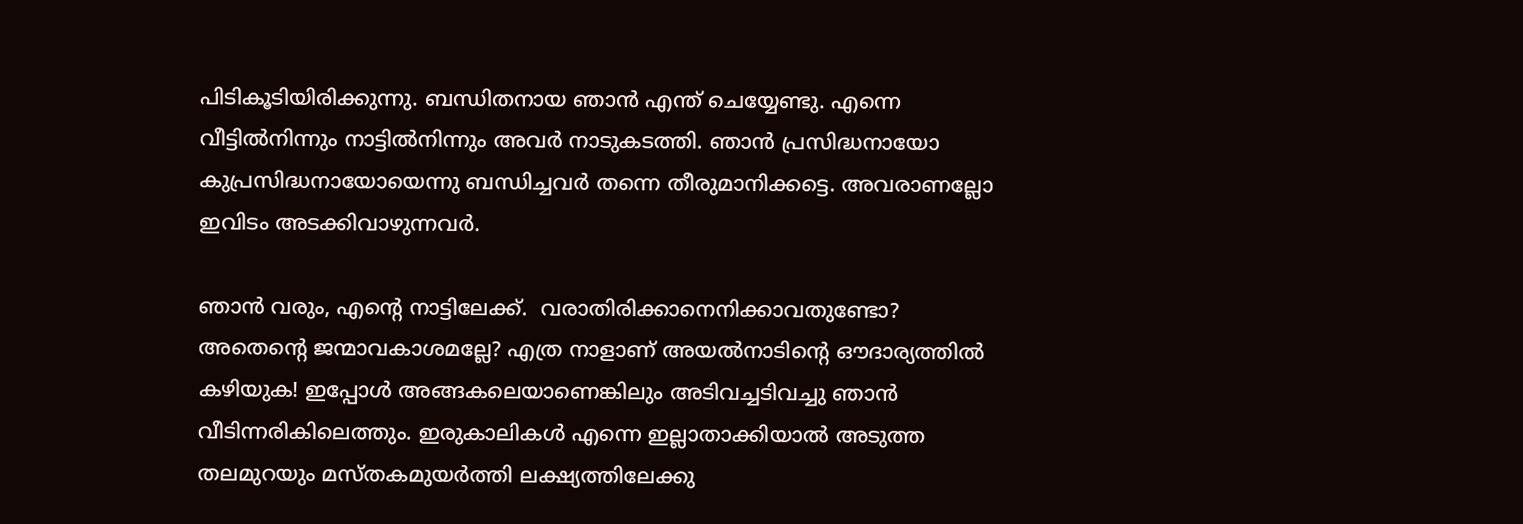പിടികൂടിയിരിക്കുന്നു. ബന്ധിതനായ ഞാന്‍ എന്ത് ചെയ്യേണ്ടു. എന്നെ വീട്ടില്‍നിന്നും നാട്ടില്‍നിന്നും അവര്‍ നാടുകടത്തി. ഞാന്‍ പ്രസിദ്ധനായോ കുപ്രസിദ്ധനായോയെന്നു ബന്ധിച്ചവര്‍ തന്നെ തീരുമാനിക്കട്ടെ. അവരാണല്ലോ ഇവിടം അടക്കിവാഴുന്നവര്‍.

ഞാന്‍ വരും, എന്റെ നാട്ടിലേക്ക്.  വരാതിരിക്കാനെനിക്കാവതുണ്ടോ? അതെന്റെ ജന്മാവകാശമല്ലേ? എത്ര നാളാണ് അയല്‍നാടിന്റെ ഔദാര്യത്തില്‍ കഴിയുക! ഇപ്പോള്‍ അങ്ങകലെയാണെങ്കിലും അടിവച്ചടിവച്ചു ഞാന്‍ വീടിന്നരികിലെത്തും. ഇരുകാലികള്‍ എന്നെ ഇല്ലാതാക്കിയാല്‍ അടുത്ത തലമുറയും മസ്തകമുയര്‍ത്തി ലക്ഷ്യത്തിലേക്കു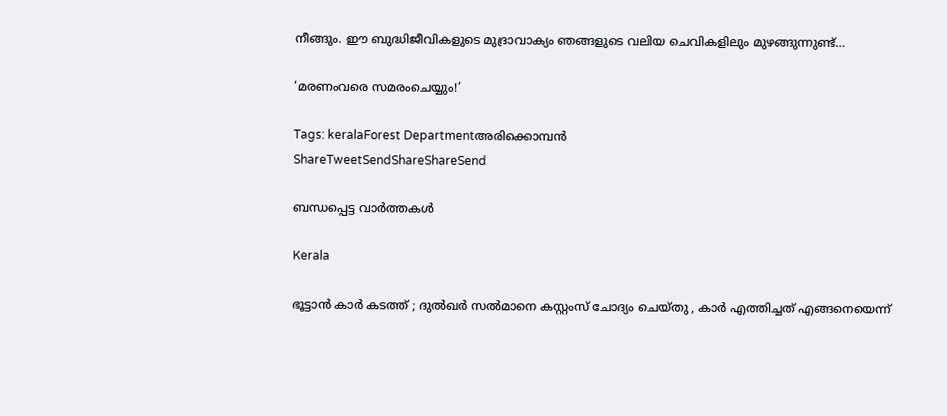നീങ്ങും. ഈ ബുദ്ധിജീവികളുടെ മുദ്രാവാക്യം ഞങ്ങളുടെ വലിയ ചെവികളിലും മുഴങ്ങുന്നുണ്ട്…

‘മരണംവരെ സമരംചെയ്യും!’

Tags: keralaForest Departmentഅരിക്കൊമ്പന്‍
ShareTweetSendShareShareSend

ബന്ധപ്പെട്ട വാര്‍ത്തകള്‍

Kerala

ഭൂട്ടാന്‍ കാര്‍ കടത്ത് ; ദുല്‍ഖര്‍ സല്‍മാനെ കസ്റ്റംസ് ചോദ്യം ചെയ്തു , കാർ എത്തിച്ചത് എങ്ങനെയെന്ന്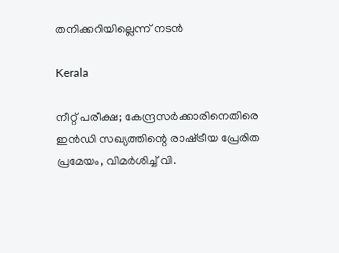തനിക്കറിയില്ലെന്ന് നടൻ

Kerala

നീറ്റ് പരീക്ഷ; കേന്ദ്രസർക്കാരിനെതിരെ ഇൻഡി സഖ്യത്തിന്റെ രാഷ്‌ട്രീയ പ്രേരിത പ്രമേയം, വിമർശിച്ച് വി.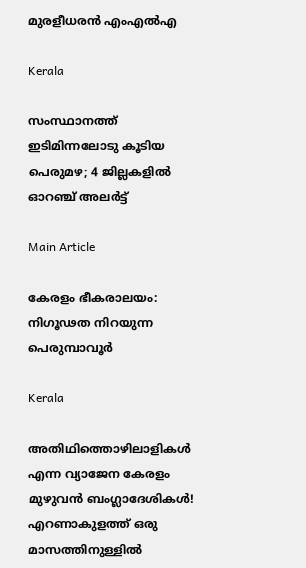മുരളീധരൻ എംഎൽഎ

Kerala

സംസ്ഥാനത്ത് ഇടിമിന്നലോടു കൂടിയ പെരുമഴ; 4 ജില്ലകളിൽ ഓറഞ്ച് അലർട്ട്

Main Article

കേരളം ഭീകരാലയം: നിഗൂഢത നിറയുന്ന പെരുമ്പാവൂര്‍

Kerala

അതിഥിത്തൊഴിലാളികൾ എന്ന വ്യാജേന കേരളം മുഴുവൻ ബംഗ്ലാദേശികൾ! എറണാകുളത്ത് ഒരു മാസത്തിനുള്ളിൽ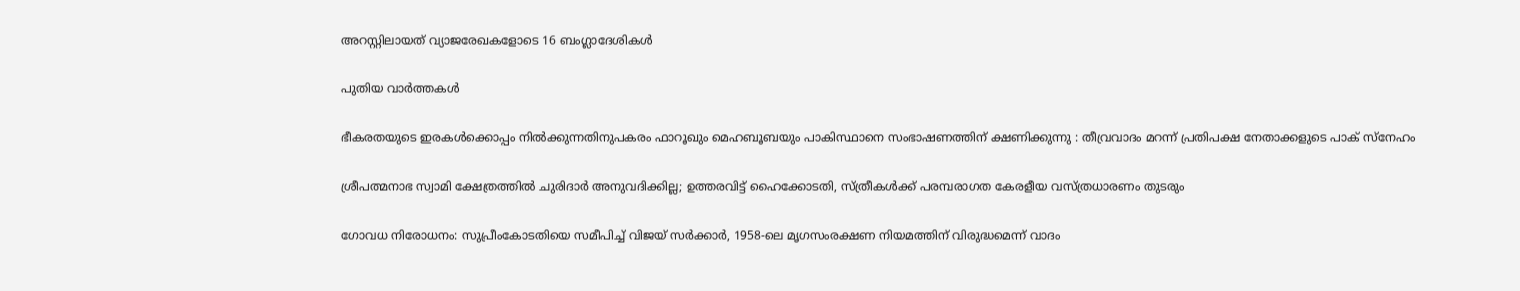അറസ്റ്റിലായത് വ്യാജരേഖകളോടെ 16 ബംഗ്ലാദേശികൾ

പുതിയ വാര്‍ത്തകള്‍

ഭീകരതയുടെ ഇരകൾക്കൊപ്പം നിൽക്കുന്നതിനുപകരം ഫാറൂഖും മെഹബൂബയും പാകിസ്ഥാനെ സംഭാഷണത്തിന് ക്ഷണിക്കുന്നു : തീവ്രവാദം മറന്ന് പ്രതിപക്ഷ നേതാക്കളുടെ പാക് സ്നേഹം

ശ്രീപത്മനാഭ സ്വാമി ക്ഷേത്രത്തിൽ ചുരിദാർ അനുവദിക്കില്ല; ഉത്തരവിട്ട് ഹൈക്കോടതി, സ്ത്രീകൾക്ക് പരമ്പരാഗത കേരളീയ വസ്ത്രധാരണം തുടരും

ഗോവധ നിരോധനം: സുപ്രീംകോടതിയെ സമീപിച്ച് വിജയ് സ‌ർക്കാർ, 1958-ലെ മൃഗസംരക്ഷണ നിയമത്തിന് വിരുദ്ധമെന്ന് വാദം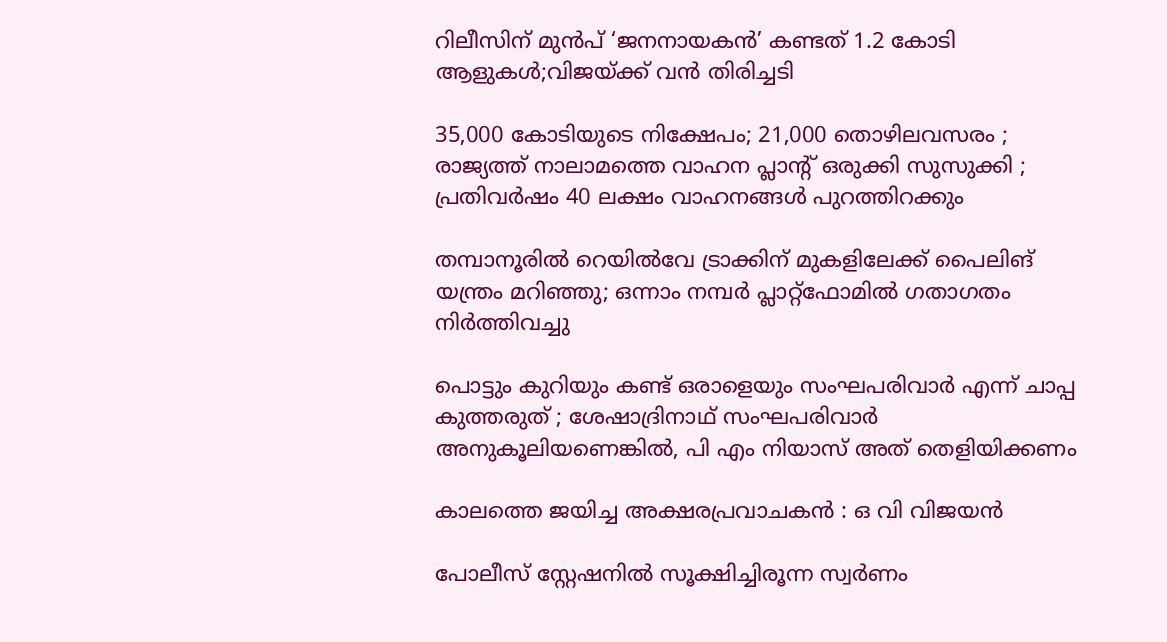റിലീസിന് മുൻപ് ‘ജനനായകൻ’ കണ്ടത് 1.2 കോടി ആളുകൾ;വിജയ്‌ക്ക് വൻ തിരിച്ചടി

35,000 കോടിയുടെ നിക്ഷേപം; 21,000 തൊഴിലവസരം ; രാജ്യത്ത് നാലാമത്തെ വാഹന പ്ലാന്റ് ഒരുക്കി സുസുക്കി ; പ്രതിവർഷം 40 ലക്ഷം വാഹനങ്ങൾ പുറത്തിറക്കും

തമ്പാനൂരിൽ റെയിൽവേ ട്രാക്കിന് മുകളിലേക്ക് പൈലിങ് യന്ത്രം മറിഞ്ഞു; ഒന്നാം നമ്പർ പ്ലാറ്റ്ഫോമിൽ ഗതാഗതം നിർത്തിവച്ചു

പൊട്ടും കുറിയും കണ്ട് ഒരാളെയും സംഘപരിവാര്‍ എന്ന് ചാപ്പ കുത്തരുത് ; ശേഷാദ്രിനാഥ് സംഘപരിവാര്‍ അനുകൂലിയണെങ്കില്‍, പി എം നിയാസ് അത് തെളിയിക്കണം

കാലത്തെ ജയിച്ച അക്ഷരപ്രവാചകൻ : ഒ വി വിജയൻ

പോലീസ് സ്റ്റേഷനിൽ സൂക്ഷിച്ചിരൂന്ന സ്വർണം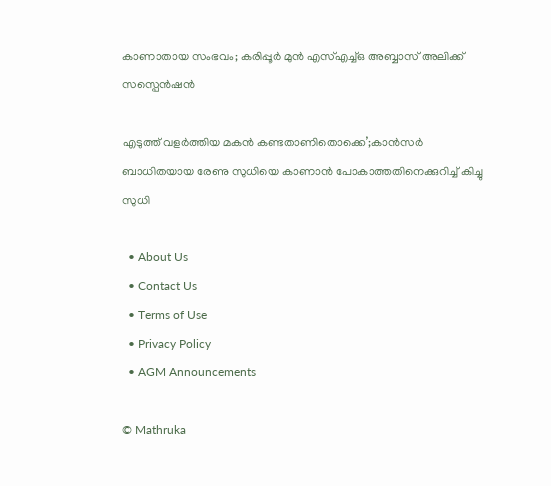കാണാതായ സംഭവം; കരിപ്പൂർ മുൻ എസ്എച്ച്ഒ അബ്ബാസ് അലിക്ക് സസ്പെൻഷൻ

എടുത്ത് വളര്‍ത്തിയ മകന്‍ കണ്ടതാണിതൊക്കെ’;കാന്‍സര്‍ ബാധിതയായ രേണു സുധിയെ കാണാന്‍ പോകാത്തതിനെക്കുറിച്ച് കിച്ചു സുധി

  • About Us
  • Contact Us
  • Terms of Use
  • Privacy Policy
  • AGM Announcements

© Mathruka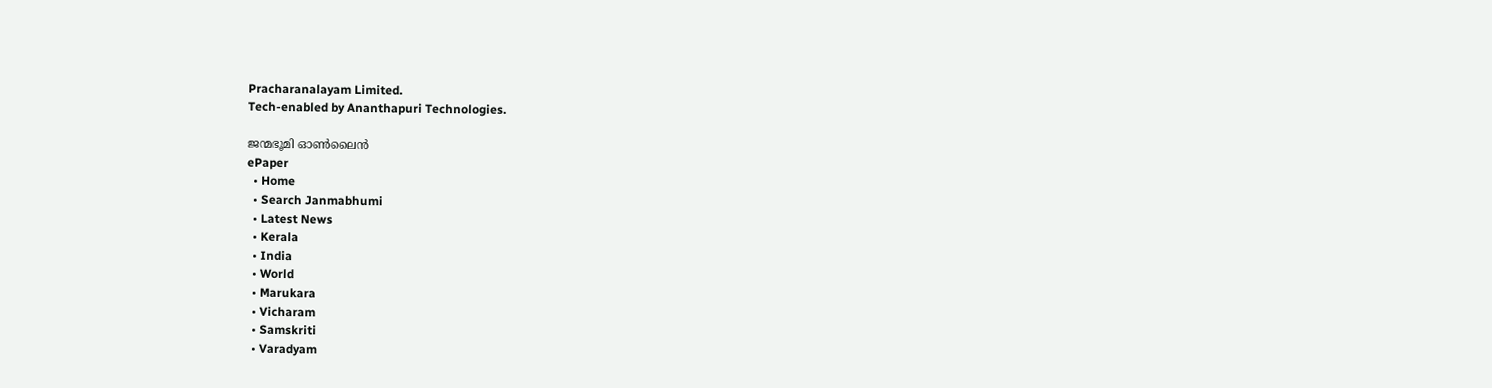Pracharanalayam Limited.
Tech-enabled by Ananthapuri Technologies.

ജന്മഭൂമി ഓണ്‍ലൈന്‍
ePaper
  • Home
  • Search Janmabhumi
  • Latest News
  • Kerala
  • India
  • World
  • Marukara
  • Vicharam
  • Samskriti
  • Varadyam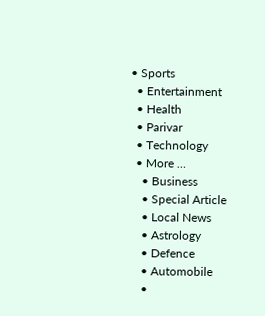• Sports
  • Entertainment
  • Health
  • Parivar
  • Technology
  • More …
    • Business
    • Special Article
    • Local News
    • Astrology
    • Defence
    • Automobile
    •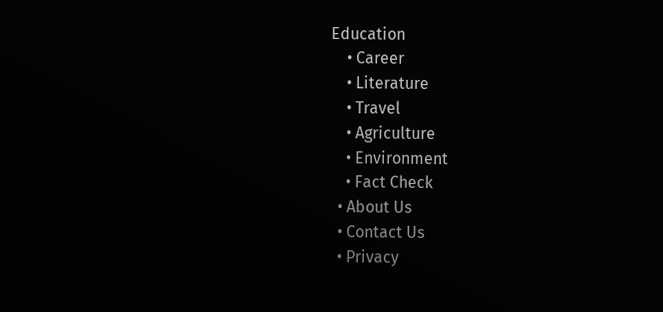Education
    • Career
    • Literature
    • Travel
    • Agriculture
    • Environment
    • Fact Check
  • About Us
  • Contact Us
  • Privacy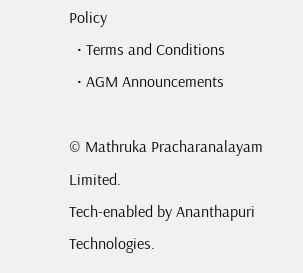Policy
  • Terms and Conditions
  • AGM Announcements

© Mathruka Pracharanalayam Limited.
Tech-enabled by Ananthapuri Technologies.